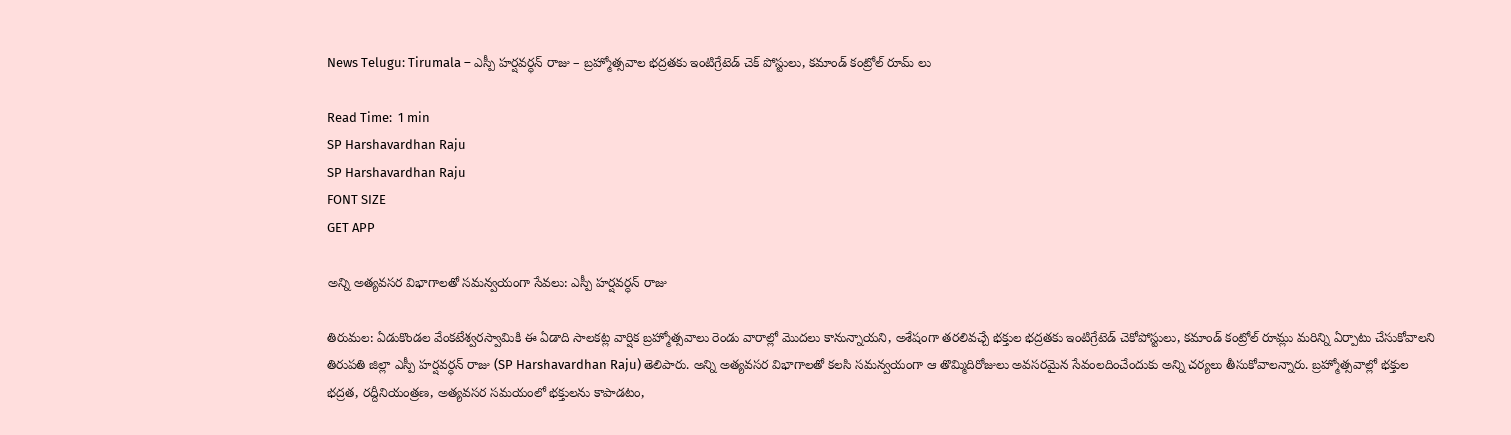News Telugu: Tirumala – ఎస్పీ హర్షవర్ధన్ రాజు – బ్రహ్మోత్సవాల భద్రతకు ఇంటిగ్రేటెడ్ చెక్ పోస్టులు, కమాండ్ కంట్రోల్ రూమ్ లు

Read Time:  1 min
SP Harshavardhan Raju
SP Harshavardhan Raju
FONT SIZE
GET APP

అన్ని అత్యవసర విభాగాలతో సమన్వయంగా సేవలు: ఎస్పీ హర్షవర్ధన్ రాజు

తిరుమల: ఏడుకొండల వేంకటేశ్వరస్వామికి ఈ ఏడాది సాలకట్ల వార్షిక బ్రహ్మోత్సవాలు రెండు వారాల్లో మొదలు కానున్నాయని, అశేషంగా తరలివచ్చే భక్తుల భద్రతకు ఇంటిగ్రేటెడ్ చెకోపోస్టులు, కమాండ్ కంట్రోల్ రూమ్లు మరిన్ని ఏర్పాటు చేసుకోవాలని తిరుపతి జిల్లా ఎస్పీ హర్షవర్ధన్ రాజు (SP Harshavardhan Raju) తెలిపారు. అన్ని అత్యవసర విభాగాలతో కలసి సమన్వయంగా ఆ తొమ్మిదిరోజులు అవసరమైన సేవంలదించేందుకు అన్ని చర్యలు తీసుకోవాలన్నారు. బ్రహ్మోత్సవాల్లో భక్తుల భద్రత, రద్దీనియంత్రణ, అత్యవసర సమయంలో భక్తులను కాపాడటం,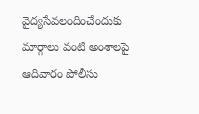వైద్యసేవలందించేందుకు మార్గాలు వంటి అంశాలపై ఆదివారం పోలీసు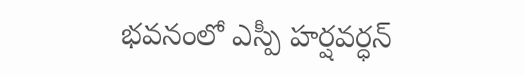భవనంలో ఎస్పీ హర్షవర్ధన్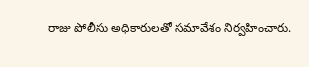రాజు పోలీసు అధికారులతో సమావేశం నిర్వహించారు.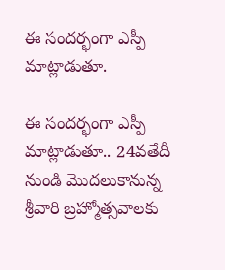ఈ సందర్భంగా ఎస్పీ మాట్లాడుతూ.

ఈ సందర్భంగా ఎస్పీ మాట్లాడుతూ.. 24వతేదీ నుండి మొదలుకానున్న శ్రీవారి బ్రహ్మోత్సవాలకు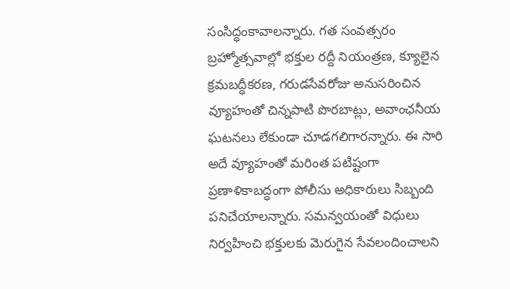సంసిద్ధంకావాలన్నారు. గత సంవత్సరం బ్రహ్మోత్సవాల్లో భక్తుల రద్దీ నియంత్రణ, క్యూలైన క్రమబద్ధీకరణ, గరుడసేవరోజు అనుసరించిన వ్యూహంతో చిన్నపాటి పొరబాట్లు, అవాంఛనీయ ఘటనలు లేకుండా చూడగలిగారన్నారు. ఈ సారి అదే వ్యూహంతో మరింత పటిష్టంగా ప్రణాళికాబద్ధంగా పోలీసు అధికారులు సిబ్బంది పనిచేయాలన్నారు. సమన్వయంతో విధులు నిర్వహించి భక్తులకు మెరుగైన సేవలందించాలని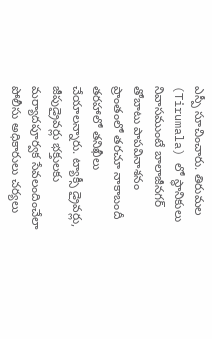ఎస్పీ సూచించారు. తిరుమల (Tirumala) లో స్థానికులు నివాసముంటే బాలాజీనగర్ తోబాటు పాపవినాశనం ప్రాంతంలో తరచూ నాకాబందీ తరహాలో తనిఖీలు చేయాలన్నారు. ట్యాక్సీ డ్రైవర్లు, జీపుడ్రైవర్లు భక్తులకు మర్యాదపూర్వక సేవలందించేలా పోలీసు అధికారులు చర్యలు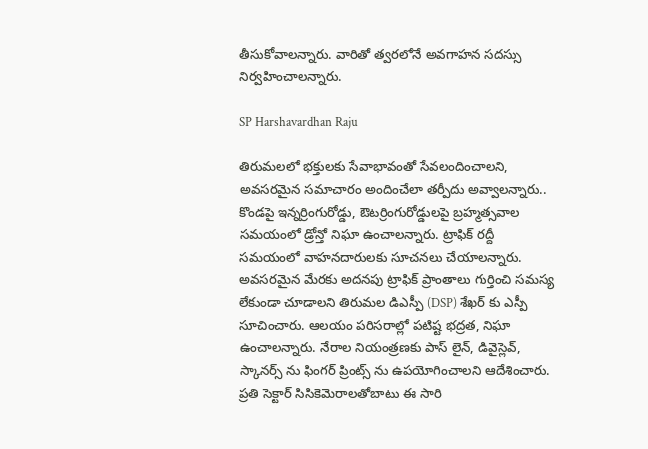తీసుకోవాలన్నారు. వారితో త్వరలోనే అవగాహన సదస్సు నిర్వహించాలన్నారు.

SP Harshavardhan Raju

తిరుమలలో భక్తులకు సేవాభావంతో సేవలందించాలని, అవసరమైన సమాచారం అందించేలా తర్పీదు అవ్వాలన్నారు.. కొండపై ఇన్నర్రింగురోడ్డు, ఔటర్రింగురోడ్డులపై బ్రహ్మత్సవాల సమయంలో డ్రోన్తో నిఘా ఉంచాలన్నారు. ట్రాఫిక్ రద్దీ సమయంలో వాహనదారులకు సూచనలు చేయాలన్నారు. అవసరమైన మేరకు అదనపు ట్రాఫిక్ ప్రాంతాలు గుర్తించి సమస్య లేకుండా చూడాలని తిరుమల డిఎస్పీ (DSP) శేఖర్ కు ఎస్పీ సూచించారు. ఆలయం పరిసరాల్లో పటిష్ట భద్రత, నిఘా ఉంచాలన్నారు. నేరాల నియంత్రణకు పాస్ లైన్, డివైస్లెవ్, స్కానర్స్ ను ఫింగర్ ప్రింట్స్ ను ఉపయోగించాలని ఆదేశించారు. ప్రతి సెక్టార్ సిసికెమెరాలతోబాటు ఈ సారి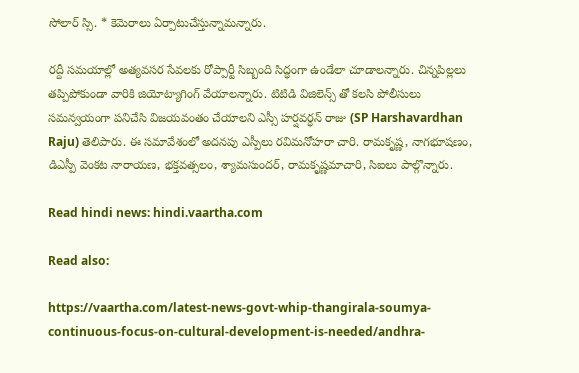సోలార్ స్సి. * కెమెరాలు ఏర్పాటుచేస్తున్నామన్నారు.

రద్దీ సమయాల్లో అత్యవసర సేవలకు రోప్పార్టీ సిబ్బంది సిద్ధంగా ఉండేలా చూడాలన్నారు. చిన్నపిల్లలు తప్పిపోకుండా వారికి జియోట్యాగింగ్ వేయాలన్నారు. టిటిడి విజిలెన్స్ తో కలసి పోలీసులు సమన్వయంగా పనిచేసి విజయవంతం చేయాలని ఎస్సీ హర్షవర్ధన్ రాజు (SP Harshavardhan Raju) తెలిపారు. ఈ సమావేశంలో అదనపు ఎస్పీలు రవిమనోహరా చారి. రామకృష్ణ, నాగభూషణం, డిఎస్పీ వెంకట నారాయణ, భక్తవత్సలం, శ్యామసుందర్, రామకృష్ణమాచారి, సిఐలు పాల్గొన్నారు.

Read hindi news: hindi.vaartha.com

Read also:

https://vaartha.com/latest-news-govt-whip-thangirala-soumya-continuous-focus-on-cultural-development-is-needed/andhra-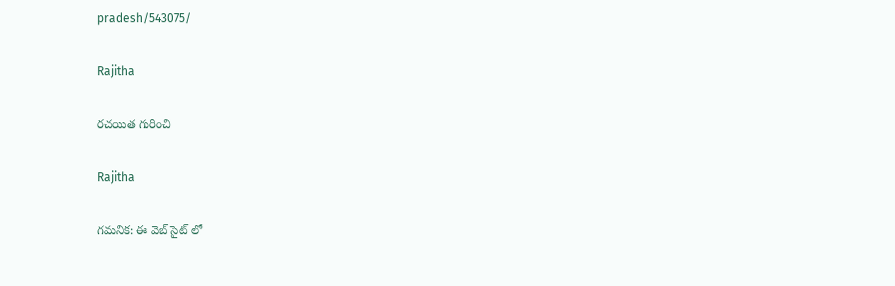pradesh/543075/

Rajitha

రచయిత గురించి

Rajitha

గమనిక: ఈ వెబ్ సైట్ లో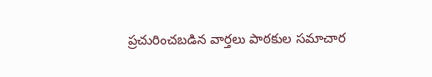ప్రచురించబడిన వార్తలు పాఠకుల సమాచార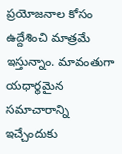ప్రయోజనాల కోసం ఉద్దేశించి మాత్రమే ఇస్తున్నాం. మావంతుగా యధార్థమైన సమాచారాన్ని ఇచ్చేందుకు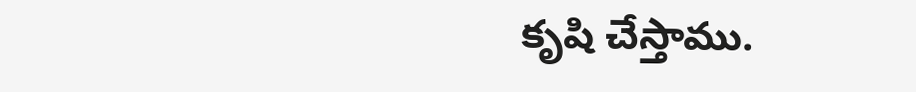కృషి చేస్తాము.